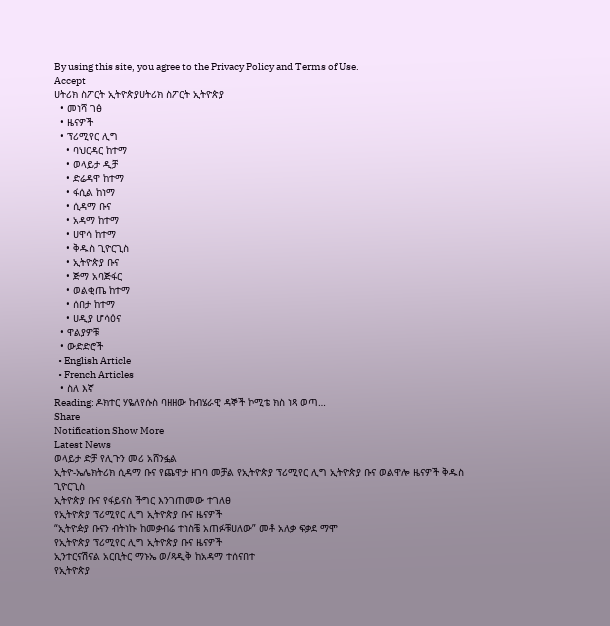By using this site, you agree to the Privacy Policy and Terms of Use.
Accept
ሀትሪክ ስፖርት ኢትዮጵያሀትሪክ ስፖርት ኢትዮጵያ
  • መነሻ ገፅ
  • ዜናዎች
  • ፕሪሚየር ሊግ
    • ባህርዳር ከተማ
    • ወላይታ ዲቻ
    • ድሬዳዋ ከተማ
    • ፋሲል ከነማ
    • ሲዳማ ቡና
    • አዳማ ከተማ
    • ሀዋሳ ከተማ
    • ቅዱስ ጊዮርጊስ
    • ኢትዮጵያ ቡና
    • ጅማ አባጅፋር
    • ወልቂጤ ከተማ
    • ሰበታ ከተማ
    • ሀዲያ ሆሳዕና
  • ዋልያዎቹ
  • ውድድሮች
  • English Article
  • French Articles
  • ስለ እኛ
Reading: ዶክተር ሃዬለየሱስ ባዘዘው ከብሄራዊ ዳኞች ኮሚቴ ክስ ነጻ ወጣ…
Share
Notification Show More
Latest News
ወላይታ ድቻ የሊጉን መሪ አሸንፏል
ኢትዮ-ኤሌክትሪክ ሲዳማ ቡና የጨዋታ ዘገባ መቻል የኢትዮጵያ ፕሪሚየር ሊግ ኢትዮጵያ ቡና ወልዋሎ ዜናዎች ቅዱስ ጊዮርጊስ
ኢትዮጵያ ቡና የፋይናስ ችግር እንገጠመው ተገለፀ
የኢትዮጵያ ፕሪሚየር ሊግ ኢትዮጵያ ቡና ዜናዎች
“ኢትዮዽያ ቡናን ብትነኩ ከመቃብሬ ተነስቼ አጠፉቹሀለው” መቶ አለቃ ፍቃደ ማሞ
የኢትዮጵያ ፕሪሚየር ሊግ ኢትዮጵያ ቡና ዜናዎች
ኢንተርናሽናል አርቢትር ማኑኤ ወ/ጻዲቅ ከአዳማ ተሰናበተ
የኢትዮጵያ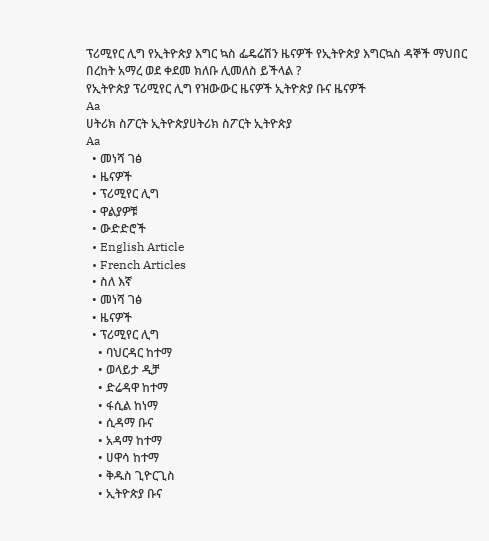ፕሪሚየር ሊግ የኢትዮጵያ እግር ኳስ ፌዴሬሽን ዜናዎች የኢትዮጵያ እግርኳስ ዳኞች ማህበር
በረከት አማረ ወደ ቀደመ ክለቡ ሊመለስ ይችላል ?
የኢትዮጵያ ፕሪሚየር ሊግ የዝውውር ዜናዎች ኢትዮጵያ ቡና ዜናዎች
Aa
ሀትሪክ ስፖርት ኢትዮጵያሀትሪክ ስፖርት ኢትዮጵያ
Aa
  • መነሻ ገፅ
  • ዜናዎች
  • ፕሪሚየር ሊግ
  • ዋልያዎቹ
  • ውድድሮች
  • English Article
  • French Articles
  • ስለ እኛ
  • መነሻ ገፅ
  • ዜናዎች
  • ፕሪሚየር ሊግ
    • ባህርዳር ከተማ
    • ወላይታ ዲቻ
    • ድሬዳዋ ከተማ
    • ፋሲል ከነማ
    • ሲዳማ ቡና
    • አዳማ ከተማ
    • ሀዋሳ ከተማ
    • ቅዱስ ጊዮርጊስ
    • ኢትዮጵያ ቡና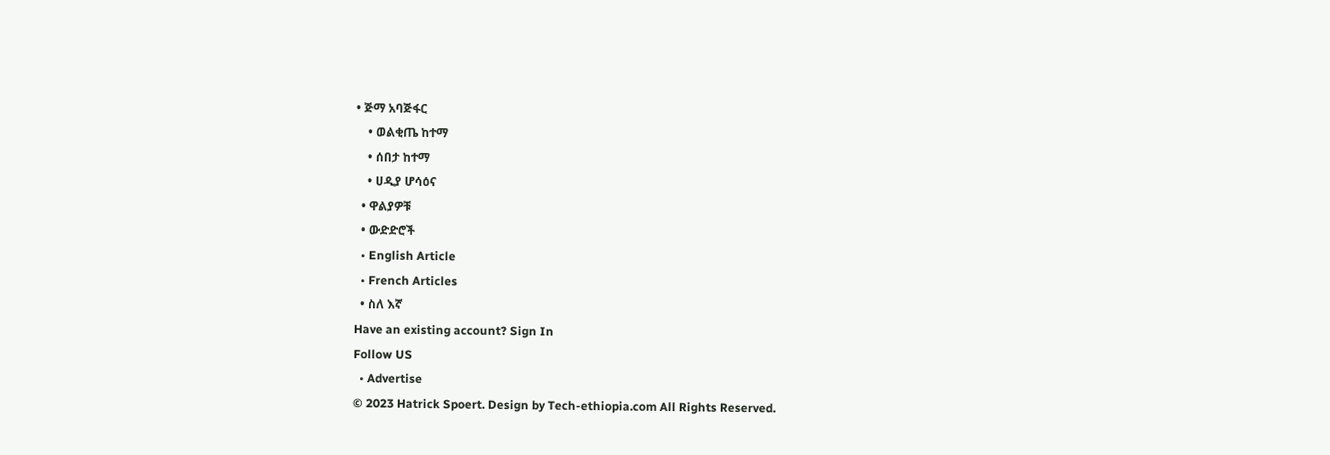• ጅማ አባጅፋር
    • ወልቂጤ ከተማ
    • ሰበታ ከተማ
    • ሀዲያ ሆሳዕና
  • ዋልያዎቹ
  • ውድድሮች
  • English Article
  • French Articles
  • ስለ እኛ
Have an existing account? Sign In
Follow US
  • Advertise
© 2023 Hatrick Spoert. Design by Tech-ethiopia.com All Rights Reserved.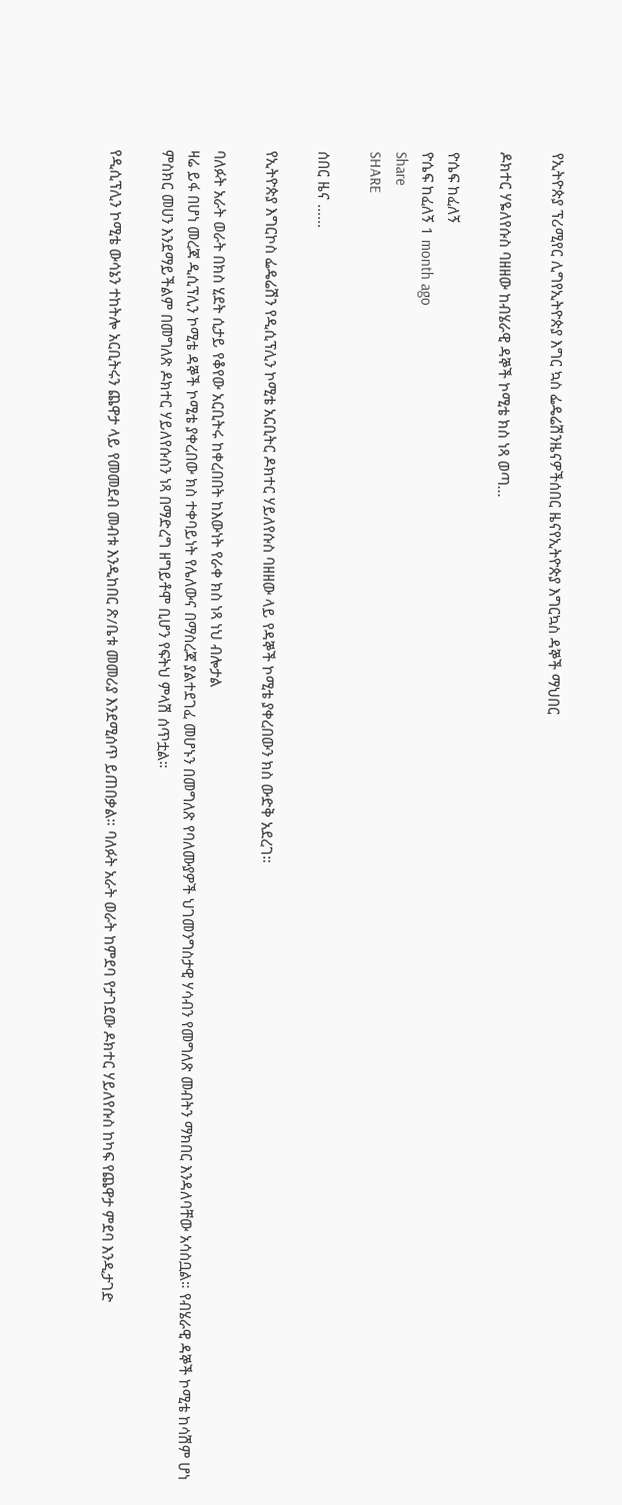የኢትዮጵያ ፕሪሚየር ሊግየኢትዮጵያ እግር ኳስ ፌዴሬሽንዜናዎችሰበር ዜናየኢትዮጵያ እግርኳስ ዳኞች ማህበር

ዶክተር ሃዬለየሱስ ባዘዘው ከብሄራዊ ዳኞች ኮሚቴ ክስ ነጻ ወጣ…

ዮሴፍ ከፈለኝ
ዮሴፍ ከፈለኝ 1 month ago
Share
SHARE

ሰበር ዜና ……

የኢትዮጵያ እግርኮስ ፌዴሬሽን የዲሲፕሊን ኮሚቴ አርቢትር ዶክተር ሃይለየሱስ ባዘዘው ላይ የዳኞች ኮሚቴ ያቀረበውን ክስ ውድቅ አደረገ።

ባለፉት አራት ወራት በክስ ሂደት ሲታይ የቆየው አርቢትሩ ከቀረበበት ከእውነት የራቀ ክስ ነጻ ነህ ብሎታል
ዛሬ ይፋ በሆነ መረጃ ዲሲፕሊን ኮሚቴ ዳኞች ኮሚቴ ያቀረበው ክስ ተቀባይነት የሌለውና በማስረጃ ያልተደገፈ መሆኑን በመግለጽ የባለሙያዎች ህገመንግስታዊ ሃሳብን የመግለጽ መብትን ማክበር እንዳለባቸው አሳስቧል። የብሄራዊ ዳኞች ኮሚቴ ከሳሽም ሆነ ምስክር መሀን እንደማይችልም በመግለጽ ዶክተር ሃይለየሱስን ነጻ በማድረግ ዘግይቶሞ ቢሆን የፍትህ ምላሽ ሰጥቷል።

የዲሲፕሊን ኮሚቴ ውሳኔን ተከትሎ አርቢትሩን ጨዋታ ላይ የመመደብ መብቱ እንዲከበር ጽ/ቤቱ መመሪያ እንደሚሰጥ ይጠበቃል። ባለፉት አራት ወራት ከምደባ የታገደው ዶክተር ሃይለየሱስ ከካፍ የጨዋታ ምደባ እንዲታገድ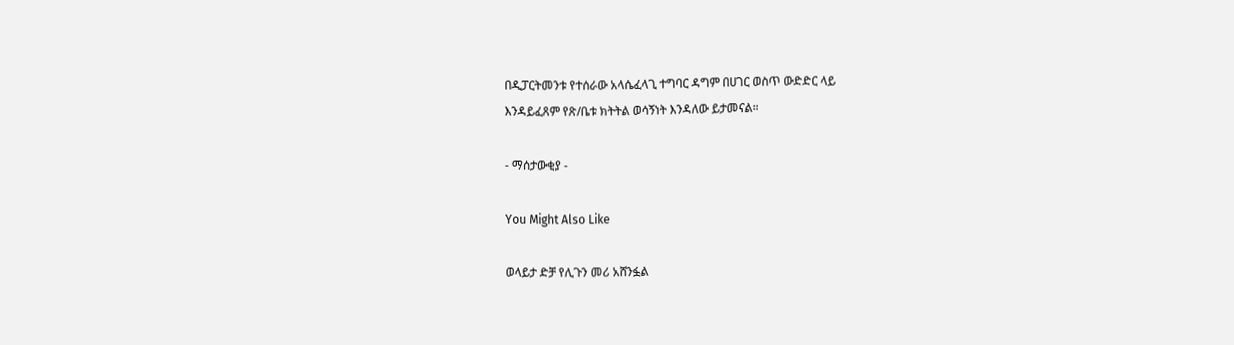በዲፓርትመንቱ የተሰራው አላሴፈላጊ ተግባር ዳግም በሀገር ወስጥ ውድድር ላይ
እንዳይፈጸም የጽ/ቤቱ ክትትል ወሳኝነት እንዳለው ይታመናል።

- ማሰታውቂያ -

You Might Also Like

ወላይታ ድቻ የሊጉን መሪ አሸንፏል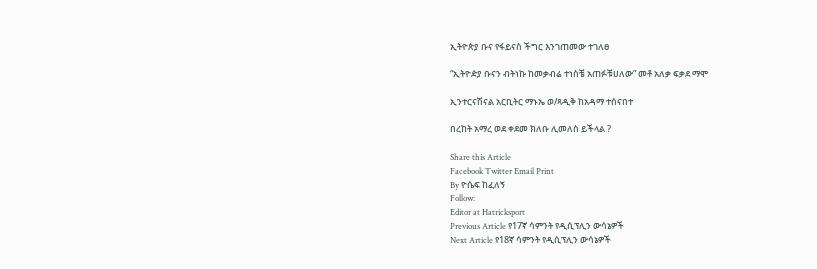ኢትዮጵያ ቡና የፋይናስ ችግር እንገጠመው ተገለፀ

“ኢትዮዽያ ቡናን ብትነኩ ከመቃብሬ ተነስቼ አጠፉቹሀለው” መቶ አለቃ ፍቃደ ማሞ

ኢንተርናሽናል አርቢትር ማኑኤ ወ/ጻዲቅ ከአዳማ ተሰናበተ

በረከት አማረ ወደ ቀደመ ክለቡ ሊመለስ ይችላል ?

Share this Article
Facebook Twitter Email Print
By ዮሴፍ ከፈለኝ
Follow:
Editor at Hatricksport
Previous Article የ17ኛ ሳምንት የዲሲፕሊን ውሳኔዎች
Next Article የ18ኛ ሳምንት የዲሲፕሊን ውሳኔዎች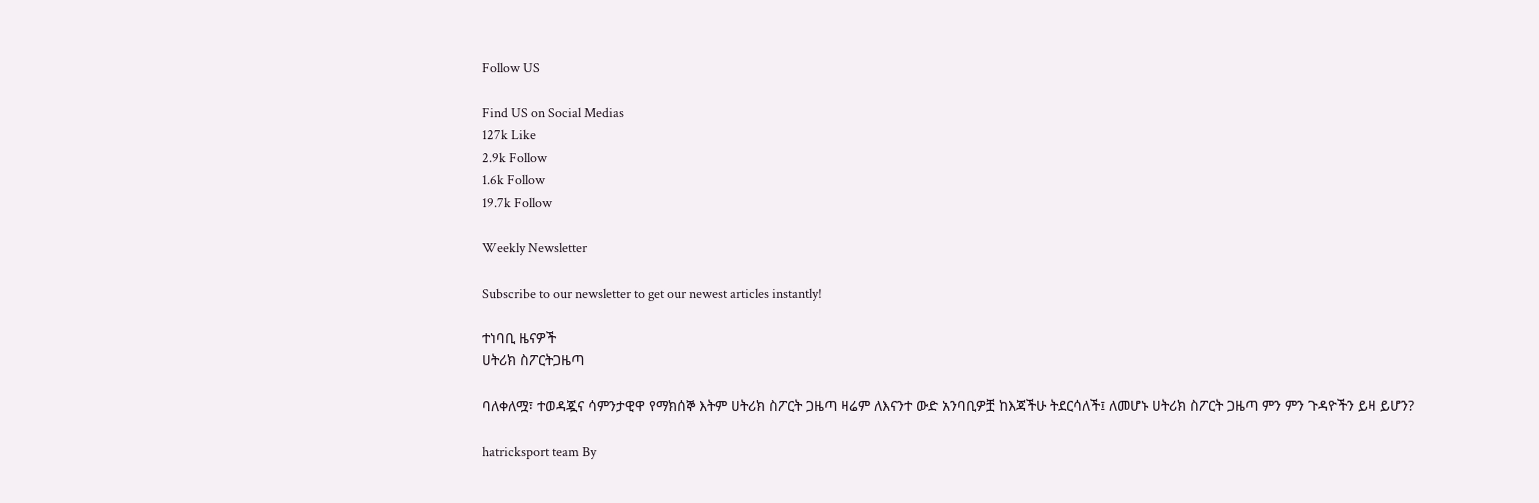Follow US

Find US on Social Medias
127k Like
2.9k Follow
1.6k Follow
19.7k Follow

Weekly Newsletter

Subscribe to our newsletter to get our newest articles instantly!

ተነባቢ ዜናዎች
ሀትሪክ ስፖርትጋዜጣ

ባለቀለሟ፣ ተወዳጇና ሳምንታዊዋ የማክሰኞ እትም ሀትሪክ ስፖርት ጋዜጣ ዛሬም ለእናንተ ውድ አንባቢዎቿ ከእጃችሁ ትደርሳለች፤ ለመሆኑ ሀትሪክ ስፖርት ጋዜጣ ምን ምን ጉዳዮችን ይዛ ይሆን?

hatricksport team By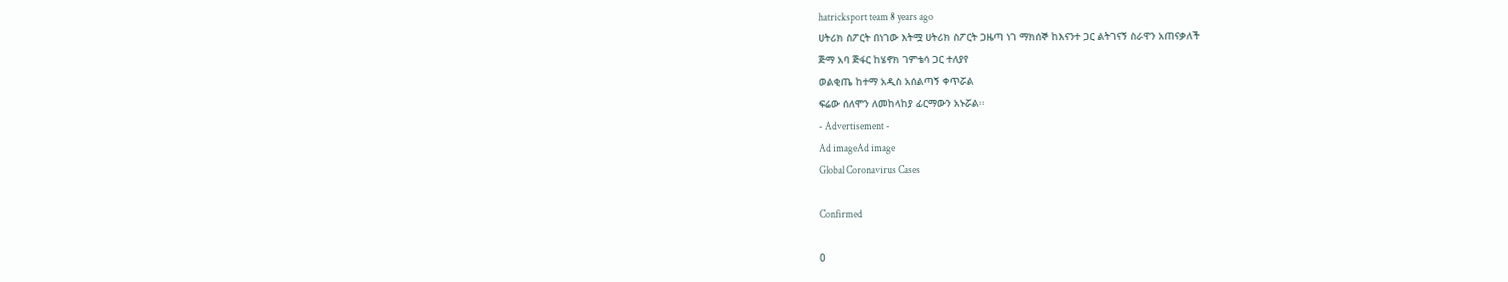hatricksport team 8 years ago
ሀትሪክ ስፖርት በነገው እትሟ ሀትሪክ ስፖርት ጋዜጣ ነገ ማክሰኞ ከእናንተ ጋር ልትገናኝ ስራዋን አጠናቃለች
ጅማ አባ ጅፋር ከሄኖክ ገምቴሳ ጋር ተለያየ
ወልቂጤ ከተማ አዲስ አሰልጣኝ ቀጥሯል
ፍሬው ሰለሞን ለመከላከያ ፊርማውን አኑሯል፡፡
- Advertisement -
Ad imageAd image
Global Coronavirus Cases

Confirmed

0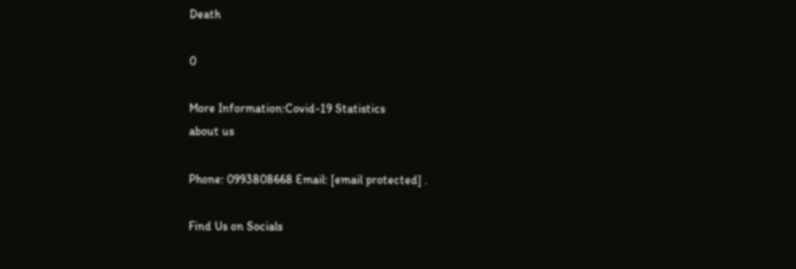Death

0

More Information:Covid-19 Statistics
about us

Phone: 0993808668 Email: [email protected] .

Find Us on Socials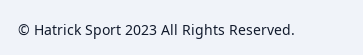© Hatrick Sport 2023 All Rights Reserved.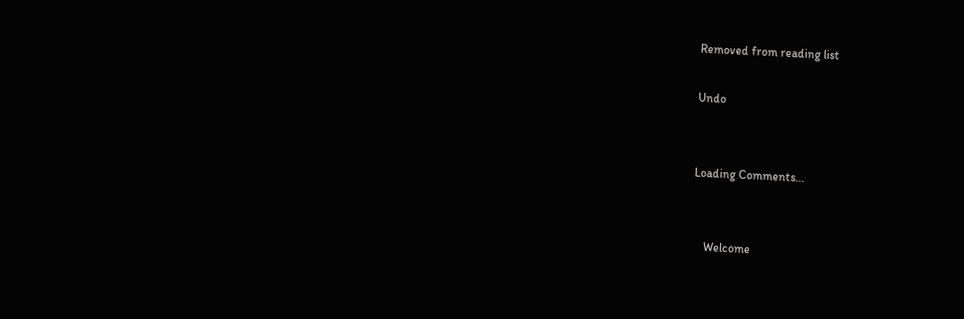Removed from reading list

Undo


Loading Comments...


    Welcome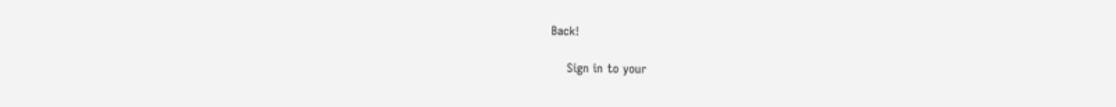Back!

    Sign in to your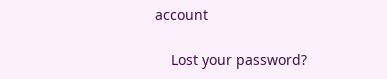account

    Lost your password?